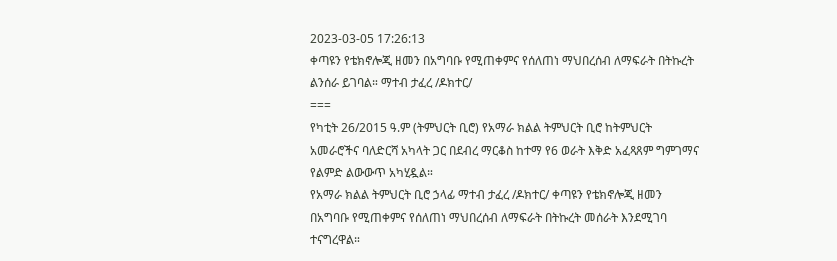2023-03-05 17:26:13
ቀጣዩን የቴክኖሎጂ ዘመን በአግባቡ የሚጠቀምና የሰለጠነ ማህበረሰብ ለማፍራት በትኩረት ልንሰራ ይገባል። ማተብ ታፈረ /ዶክተር/
===
የካቲት 26/2015 ዓ.ም (ትምህርት ቢሮ) የአማራ ክልል ትምህርት ቢሮ ከትምህርት አመራሮችና ባለድርሻ አካላት ጋር በደብረ ማርቆስ ከተማ የ6 ወራት እቅድ አፈጻጸም ግምገማና የልምድ ልውውጥ አካሂዷል።
የአማራ ክልል ትምህርት ቢሮ ኃላፊ ማተብ ታፈረ /ዶክተር/ ቀጣዩን የቴክኖሎጂ ዘመን በአግባቡ የሚጠቀምና የሰለጠነ ማህበረሰብ ለማፍራት በትኩረት መሰራት እንደሚገባ ተናግረዋል።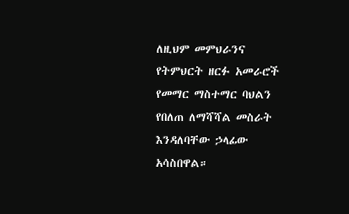ለዚህም መምህራንና የትምህርት ዘርፉ አመራሮች የመማር ማስተማር ባህልን የበለጠ ለማሻሻል መስራት እንዳለባቸው ኃላፊው አሳስበዋል።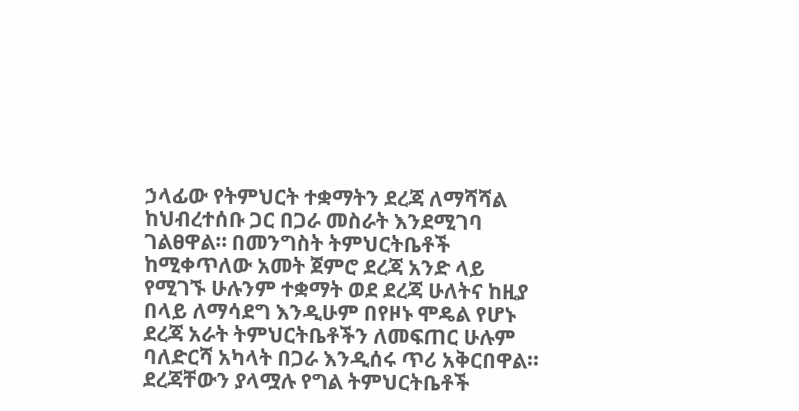ኃላፊው የትምህርት ተቋማትን ደረጃ ለማሻሻል ከህብረተሰቡ ጋር በጋራ መስራት እንደሚገባ ገልፀዋል። በመንግስት ትምህርትቤቶች ከሚቀጥለው አመት ጀምሮ ደረጃ አንድ ላይ የሚገኙ ሁሉንም ተቋማት ወደ ደረጃ ሁለትና ከዚያ በላይ ለማሳደግ እንዲሁም በየዞኑ ሞዴል የሆኑ ደረጃ አራት ትምህርትቤቶችን ለመፍጠር ሁሉም ባለድርሻ አካላት በጋራ እንዲሰሩ ጥሪ አቅርበዋል። ደረጃቸውን ያላሟሉ የግል ትምህርትቤቶች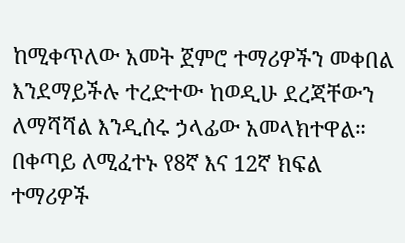ከሚቀጥለው አመት ጀምሮ ተማሪዎችን መቀበል እንደማይችሉ ተረድተው ከወዲሁ ደረጃቸውን ለማሻሻል እንዲሰሩ ኃላፊው አመላክተዋል።
በቀጣይ ለሚፈተኑ የ8ኛ እና 12ኛ ክፍል ተማሪዎች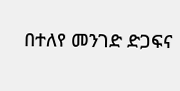በተለየ መንገድ ድጋፍና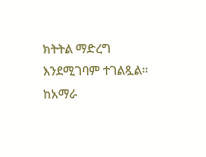ክትትል ማድረግ እንደሚገባም ተገልጿል።
ከአማራ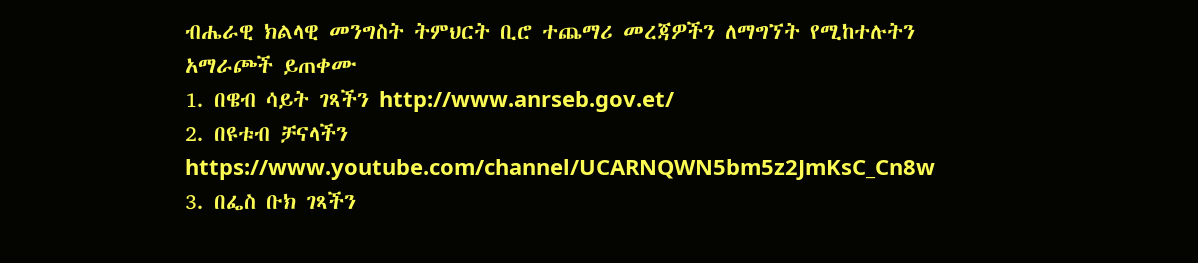ብሔራዊ ክልላዊ መንግስት ትምህርት ቢሮ ተጨማሪ መረጃዎችን ለማግኘት የሚከተሉትን አማራጮች ይጠቀሙ
1. በዌብ ሳይት ገጻችን http://www.anrseb.gov.et/
2. በዩቱብ ቻናላችን https://www.youtube.com/channel/UCARNQWN5bm5z2JmKsC_Cn8w
3. በፌስ ቡክ ገጻችን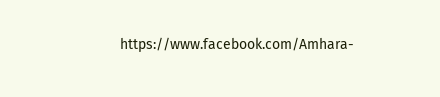https://www.facebook.com/Amhara-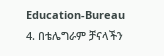Education-Bureau
4. በቴሌግራም ቻናላችን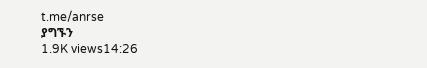t.me/anrse
ያግኙን
1.9K views14:26